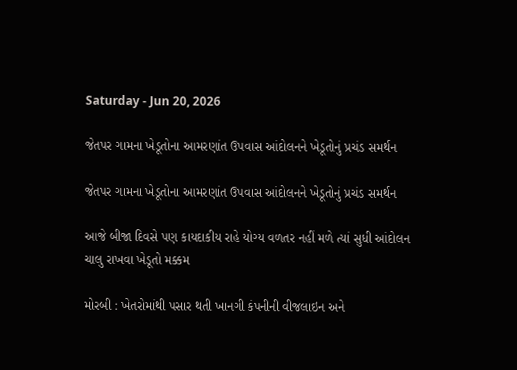Saturday - Jun 20, 2026

જેતપર ગામના ખેડૂતોના આમરણાંત ઉપવાસ આંદોલનને ખેડૂતોનું પ્રચંડ સમર્થન

જેતપર ગામના ખેડૂતોના આમરણાંત ઉપવાસ આંદોલનને ખેડૂતોનું પ્રચંડ સમર્થન

આજે બીજા દિવસે પણ કાયદાકીય રાહે યોગ્ય વળતર નહીં મળે ત્યાં સુધી આંદોલન ચાલુ રાખવા ખેડૂતો મક્કમ

મોરબી : ખેતરોમાંથી પસાર થતી ખાનગી કંપનીની વીજલાઇન અને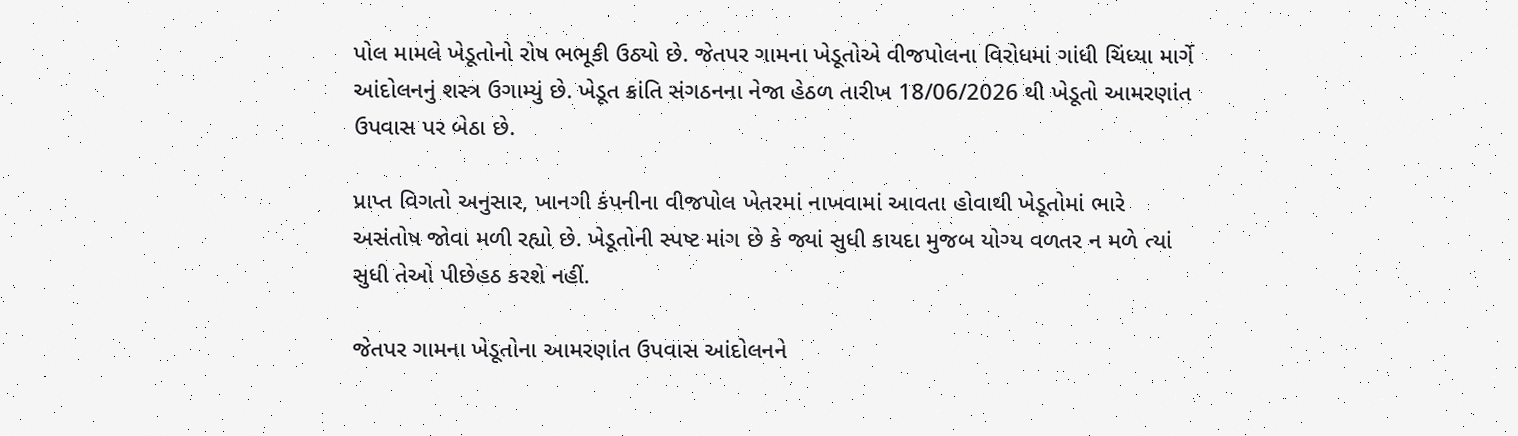પોલ મામલે ખેડૂતોનો રોષ ભભૂકી ઉઠ્યો છે. જેતપર ગામના ખેડૂતોએ વીજપોલના વિરોધમાં ગાંધી ચિંધ્યા માર્ગે આંદોલનનું શસ્ત્ર ઉગામ્યું છે. ખેડૂત ક્રાંતિ સંગઠનના નેજા હેઠળ તારીખ 18/06/2026 થી ખેડૂતો આમરણાંત ઉપવાસ પર બેઠા છે.

પ્રાપ્ત વિગતો અનુસાર, ખાનગી કંપનીના વીજપોલ ખેતરમાં નાખવામાં આવતા હોવાથી ખેડૂતોમાં ભારે અસંતોષ જોવા મળી રહ્યો છે. ખેડૂતોની સ્પષ્ટ માંગ છે કે જ્યાં સુધી કાયદા મુજબ યોગ્ય વળતર ન મળે ત્યાં સુધી તેઓ પીછેહઠ કરશે નહીં.

જેતપર ગામના ખેડૂતોના આમરણાંત ઉપવાસ આંદોલનને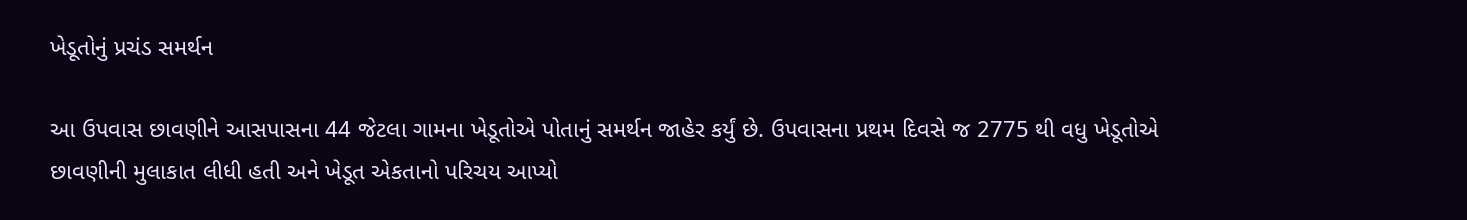ખેડૂતોનું પ્રચંડ સમર્થન

આ ઉપવાસ છાવણીને આસપાસના 44 જેટલા ગામના ખેડૂતોએ પોતાનું સમર્થન જાહેર કર્યું છે. ઉપવાસના પ્રથમ દિવસે જ 2775 થી વધુ ખેડૂતોએ છાવણીની મુલાકાત લીધી હતી અને ખેડૂત એકતાનો પરિચય આપ્યો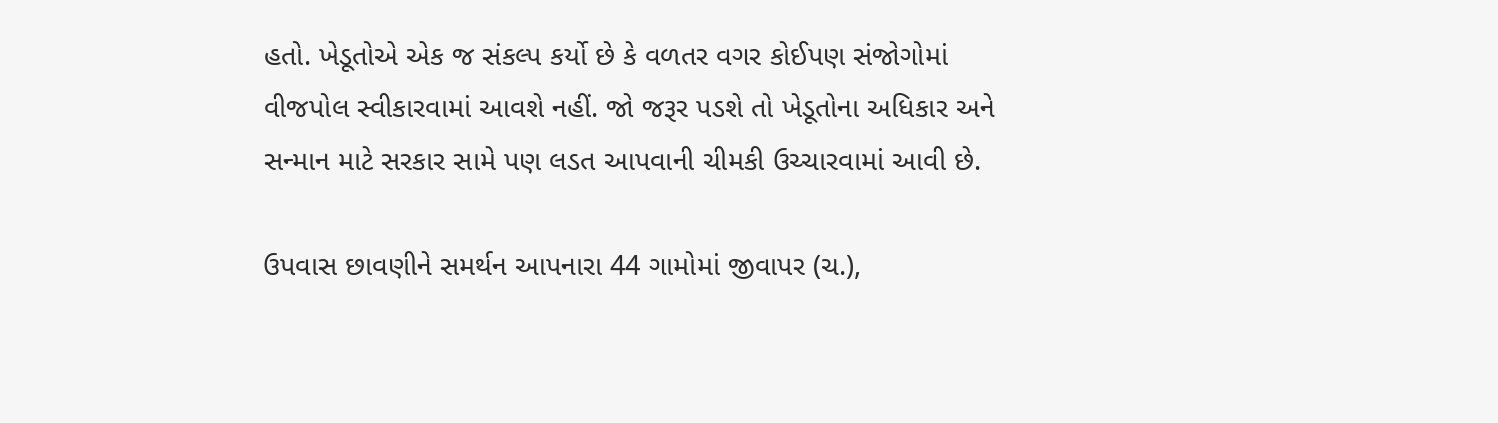હતો. ખેડૂતોએ એક જ સંકલ્પ કર્યો છે કે વળતર વગર કોઈપણ સંજોગોમાં વીજપોલ સ્વીકારવામાં આવશે નહીં. જો જરૂર પડશે તો ખેડૂતોના અધિકાર અને સન્માન માટે સરકાર સામે પણ લડત આપવાની ચીમકી ઉચ્ચારવામાં આવી છે.

ઉપવાસ છાવણીને સમર્થન આપનારા 44 ગામોમાં જીવાપર (ચ.),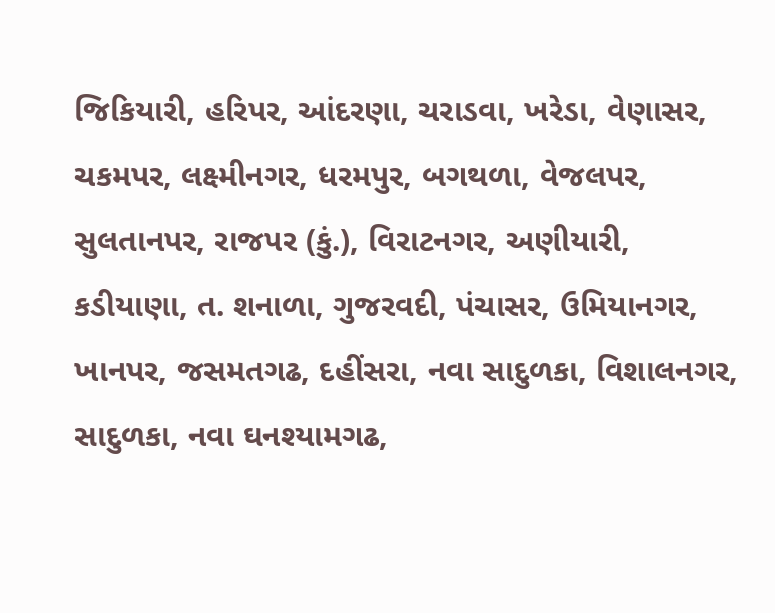જિકિયારી, હરિપર, આંદરણા, ચરાડવા, ખરેડા, વેણાસર, ચકમપર, લક્ષ્મીનગર, ધરમપુર, બગથળા, વેજલપર, સુલતાનપર, રાજપર (કું.), વિરાટનગર, અણીયારી, કડીયાણા, ત. શનાળા, ગુજરવદી, પંચાસર, ઉમિયાનગર, ખાનપર, જસમતગઢ, દહીંસરા, નવા સાદુળકા, વિશાલનગર, સાદુળકા, નવા ઘનશ્યામગઢ,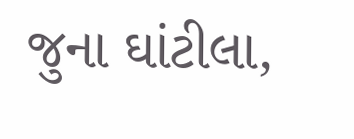જુના ઘાંટીલા,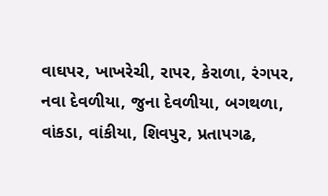વાઘપર, ખાખરેચી, રાપર, કેરાળા, રંગપર, નવા દેવળીયા, જુના દેવળીયા, બગથળા, વાંકડા, વાંકીયા, શિવપુર, પ્રતાપગઢ,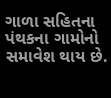ગાળા સહિતના પંથકના ગામોનો સમાવેશ થાય છે.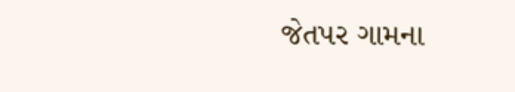જેતપર ગામના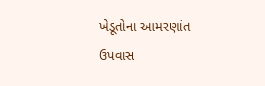ખેડૂતોના આમરણાંત ઉપવાસ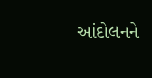આંદોલનને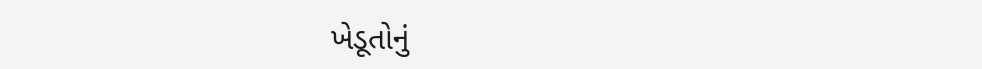ખેડૂતોનું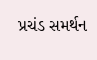પ્રચંડ સમર્થન